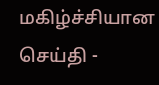மகிழ்ச்சியான செய்தி -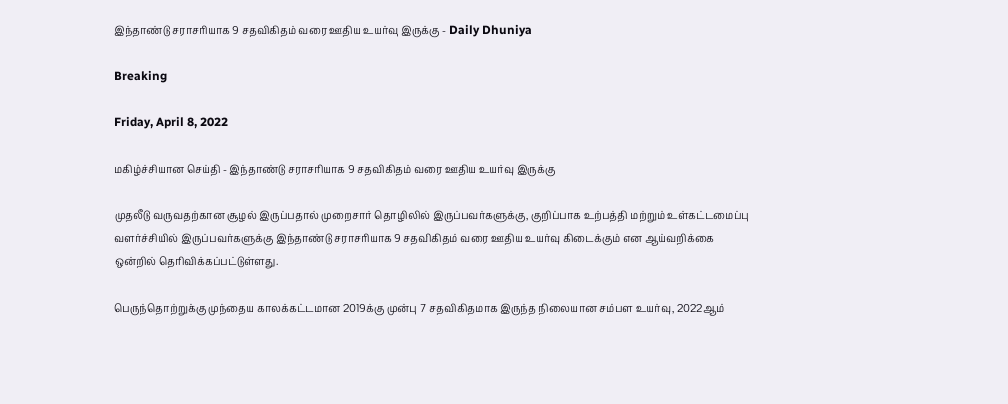இந்தாண்டு சராசரியாக 9 சதவிகிதம் வரை ஊதிய உயர்வு இருக்கு - Daily Dhuniya

Breaking

Friday, April 8, 2022

மகிழ்ச்சியான செய்தி - இந்தாண்டு சராசரியாக 9 சதவிகிதம் வரை ஊதிய உயர்வு இருக்கு

முதலீடு வருவதற்கான சூழல் இருப்பதால் முறைசார் தொழிலில் இருப்பவர்களுக்கு, குறிப்பாக உற்பத்தி மற்றும் உள்கட்டமைப்பு வளர்ச்சியில் இருப்பவர்களுக்கு இந்தாண்டு சராசரியாக 9 சதவிகிதம் வரை ஊதிய உயர்வு கிடைக்கும் என ஆய்வறிக்கை ஒன்றில் தெரிவிக்கப்பட்டுள்ளது.

பெருந்தொற்றுக்கு முந்தைய காலக்கட்டமான 2019க்கு முன்பு 7 சதவிகிதமாக இருந்த நிலையான சம்பள உயர்வு, 2022ஆம்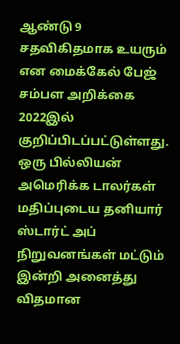ஆண்டு 9 சதவிகிதமாக உயரும் என மைக்கேல் பேஜ் சம்பள அறிக்கை 2022இல் குறிப்பிடப்பட்டுள்ளது. ஒரு பில்லியன் அமெரிக்க டாலர்கள் மதிப்புடைய தனியார் ஸ்டார்ட் அப் நிறுவனங்கள் மட்டும் இன்றி அனைத்து விதமான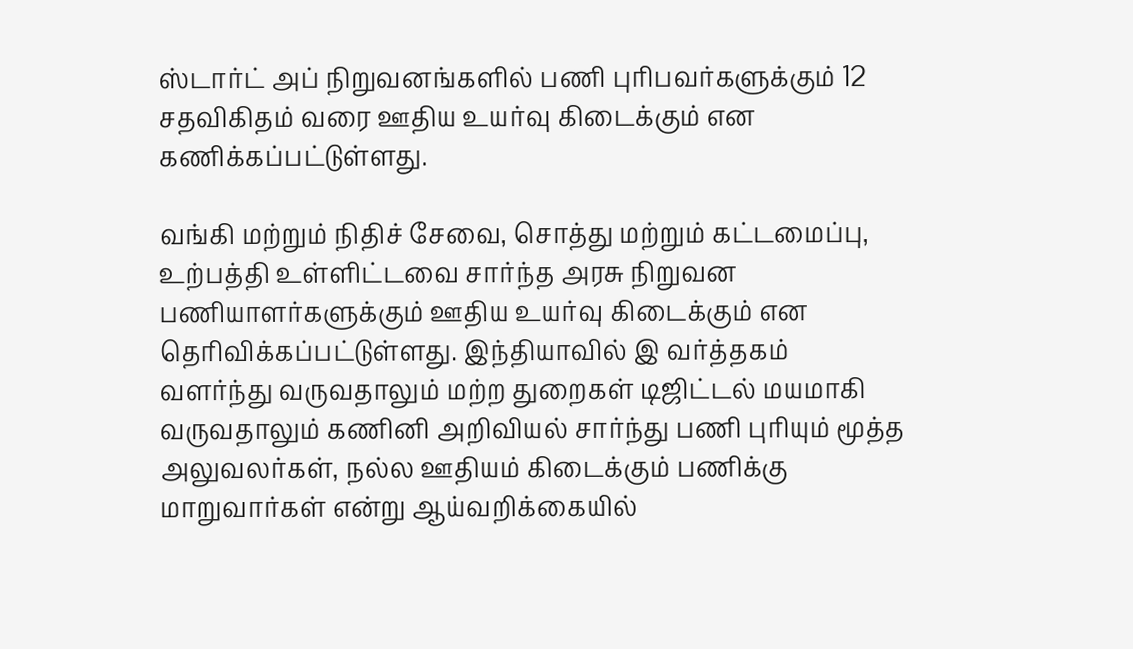ஸ்டார்ட் அப் நிறுவனங்களில் பணி புரிபவர்களுக்கும் 12 சதவிகிதம் வரை ஊதிய உயர்வு கிடைக்கும் என கணிக்கப்பட்டுள்ளது.

வங்கி மற்றும் நிதிச் சேவை, சொத்து மற்றும் கட்டமைப்பு, உற்பத்தி உள்ளிட்டவை சார்ந்த அரசு நிறுவன பணியாளர்களுக்கும் ஊதிய உயர்வு கிடைக்கும் என தெரிவிக்கப்பட்டுள்ளது. இந்தியாவில் இ வர்த்தகம் வளர்ந்து வருவதாலும் மற்ற துறைகள் டிஜிட்டல் மயமாகி வருவதாலும் கணினி அறிவியல் சார்ந்து பணி புரியும் மூத்த அலுவலர்கள், நல்ல ஊதியம் கிடைக்கும் பணிக்கு மாறுவார்கள் என்று ஆய்வறிக்கையில்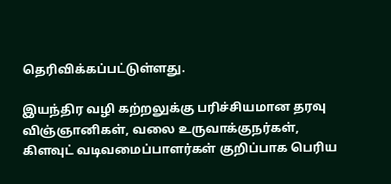தெரிவிக்கப்பட்டுள்ளது.

இயந்திர வழி கற்றலுக்கு பரிச்சியமான தரவு விஞ்ஞானிகள், வலை உருவாக்குநர்கள், கிளவுட் வடிவமைப்பாளர்கள் குறிப்பாக பெரிய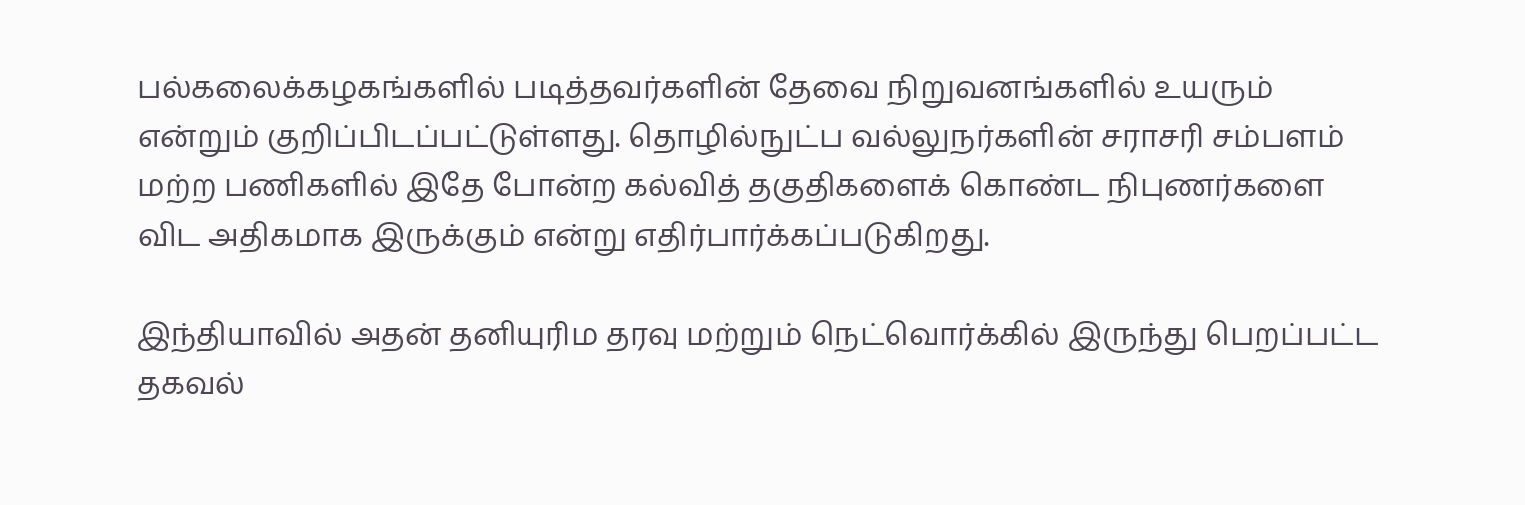பல்கலைக்கழகங்களில் படித்தவர்களின் தேவை நிறுவனங்களில் உயரும் என்றும் குறிப்பிடப்பட்டுள்ளது. தொழில்நுட்ப வல்லுநர்களின் சராசரி சம்பளம் மற்ற பணிகளில் இதே போன்ற கல்வித் தகுதிகளைக் கொண்ட நிபுணர்களை விட அதிகமாக இருக்கும் என்று எதிர்பார்க்கப்படுகிறது.

இந்தியாவில் அதன் தனியுரிம தரவு மற்றும் நெட்வொர்க்கில் இருந்து பெறப்பட்ட தகவல்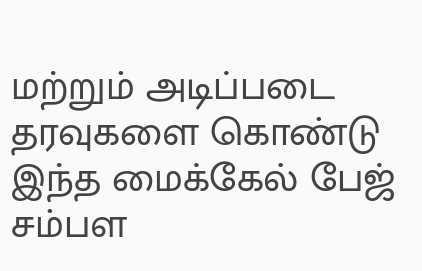மற்றும் அடிப்படை தரவுகளை கொண்டு இந்த மைக்கேல் பேஜ் சம்பள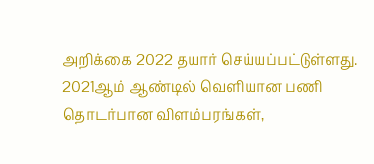அறிக்கை 2022 தயார் செய்யப்பட்டுள்ளது. 2021ஆம் ஆண்டில் வெளியான பணி தொடர்பான விளம்பரங்கள்,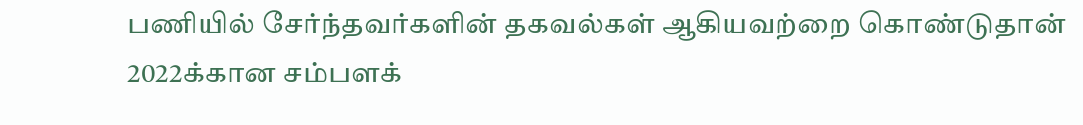பணியில் சேர்ந்தவர்களின் தகவல்கள் ஆகியவற்றை கொண்டுதான் 2022க்கான சம்பளக்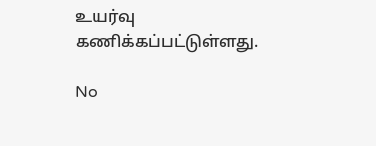உயர்வு கணிக்கப்பட்டுள்ளது.

No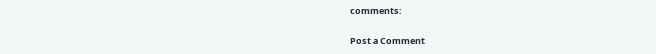comments:

Post a Comment